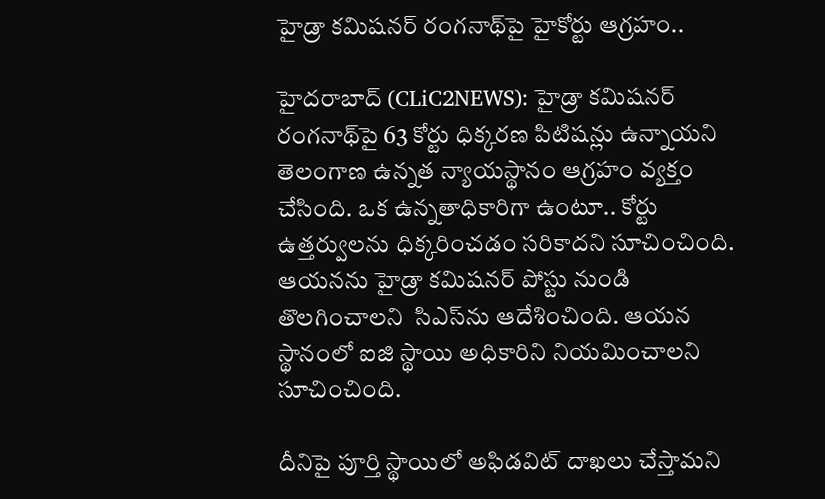హైడ్రా క‌మిష‌న‌ర్ రంగ‌నాథ్‌పై హైకోర్టు ఆగ్ర‌హం..

హైద‌రాబాద్ (CLiC2NEWS): హైడ్రా క‌మిష‌న‌ర్ రంగ‌నాథ్‌పై 63 కోర్టు ధిక్క‌ర‌ణ పిటిష‌న్లు ఉన్నాయ‌ని తెలంగాణ ఉన్న‌త న్యాయ‌స్థానం ఆగ్ర‌హం వ్య‌క్తం చేసింది. ఒక ఉన్న‌తాధికారిగా ఉంటూ.. కోర్టు ఉత్త‌ర్వుల‌ను ధిక్క‌రించ‌డం స‌రికాద‌ని సూచించింది.   ఆయ‌న‌ను హైడ్రా క‌మిష‌న‌ర్ పోస్టు నుండి తొలగించాల‌ని  సిఎస్‌ను ఆదేశించింది. ఆయ‌న స్థానంలో ఐజి స్థాయి అధికారిని నియ‌మించాలని సూచించింది.

దీనిపై పూర్తి స్థాయిలో అఫిడ‌విట్ దాఖ‌లు చేస్తామ‌ని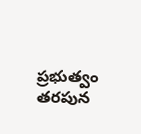ప్ర‌భుత్వం త‌ర‌పున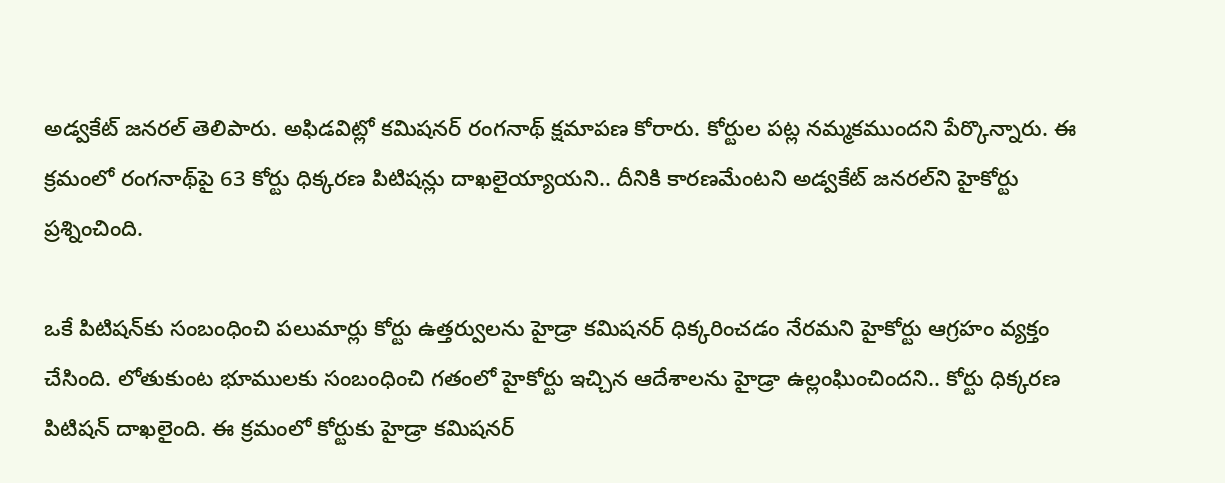అడ్వ‌కేట్ జ‌న‌ర‌ల్ తెలిపారు. అఫిడ‌విట్లో క‌మిష‌న‌ర్ రంగ‌నాథ్ క్ష‌మాప‌ణ కోరారు. కోర్టుల ప‌ట్ల న‌మ్మ‌క‌ముంద‌ని పేర్కొన్నారు. ఈ క్ర‌మంలో రంగ‌నాథ్‌పై 63 కోర్టు ధిక్క‌ర‌ణ పిటిష‌న్లు దాఖ‌లైయ్యాయ‌ని.. దీనికి కార‌ణ‌మేంట‌ని అడ్వ‌కేట్ జ‌న‌ర‌ల్‌ని హైకోర్టు ప్ర‌శ్నించింది.

ఒకే పిటిషన్‌కు సంబంధించి ప‌లుమార్లు కోర్టు ఉత్త‌ర్వుల‌ను హైడ్రా క‌మిష‌న‌ర్ ధిక్క‌రించ‌డం నేర‌మ‌ని హైకోర్టు ఆగ్ర‌హం వ్య‌క్తం చేసింది. లోతుకుంట భూముల‌కు సంబంధించి గ‌తంలో హైకోర్టు ఇచ్చిన ఆదేశాల‌ను హైడ్రా ఉల్లంఘించింద‌ని.. కోర్టు ధిక్క‌ర‌ణ పిటిష‌న్ దాఖ‌లైంది. ఈ క్ర‌మంలో కోర్టుకు హైడ్రా క‌మిష‌న‌ర్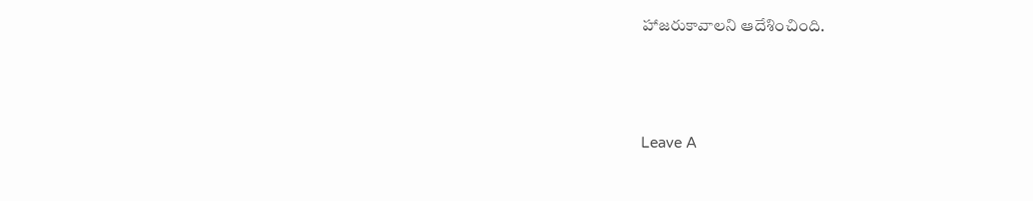హాజ‌రుకావాల‌ని ఆదేశించింది.





Leave A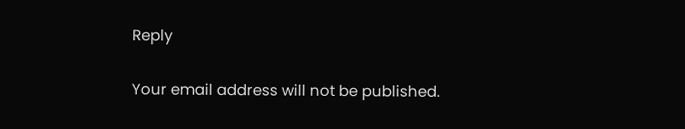Reply

Your email address will not be published.